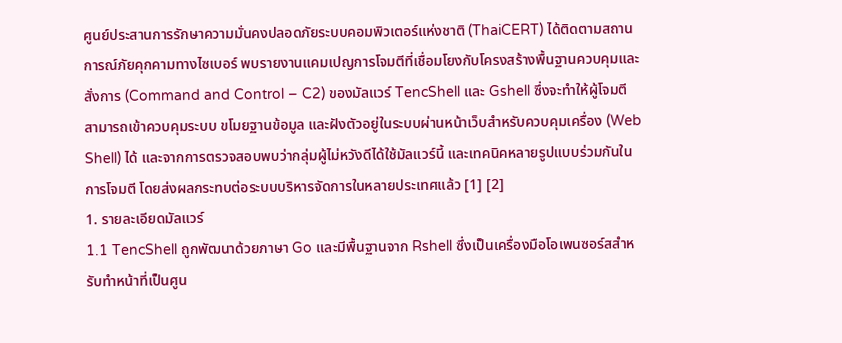ศูนย์ประสานการรักษาความมั่นคงปลอดภัยระบบคอมพิวเตอร์แห่งชาติ (ThaiCERT) ได้ติดตามสถานการณ์ภัยคุกคามทางไซเบอร์ พบรายงานแคมเปญการโจมตีที่เชื่อมโยงกับโครงสร้างพื้นฐานควบคุมและสั่งการ (Command and Control – C2) ของมัลแวร์ TencShell และ Gshell ซึ่งจะทำให้ผู้โจมตีสามารถเข้าควบคุมระบบ ขโมยฐานข้อมูล และฝังตัวอยู่ในระบบผ่านหน้าเว็บสำหรับควบคุมเครื่อง (Web Shell) ได้ และจากการตรวจสอบพบว่ากลุ่มผู้ไม่หวังดีได้ใช้มัลแวร์นี้ และเทคนิคหลายรูปแบบร่วมกันในการโจมตี โดยส่งผลกระทบต่อระบบบริหารจัดการในหลายประเทศแล้ว [1] [2]
1. รายละเอียดมัลแวร์
1.1 TencShell ถูกพัฒนาด้วยภาษา Go และมีพื้นฐานจาก Rshell ซึ่งเป็นเครื่องมือโอเพนซอร์สสำหรับทำหน้าที่เป็นศูน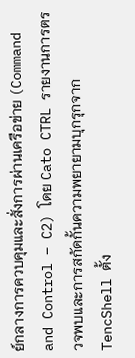ย์กลางการควบคุมและสั่งการผ่านเครือข่าย (Command and Control – C2) โดย Cato CTRL รายงานการตรวจพบและการสกัดกั้นความพยายามบุกรุกจาก TencShell ตั้ง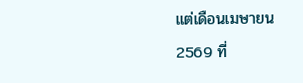แต่เดือนเมษายน 2569 ที่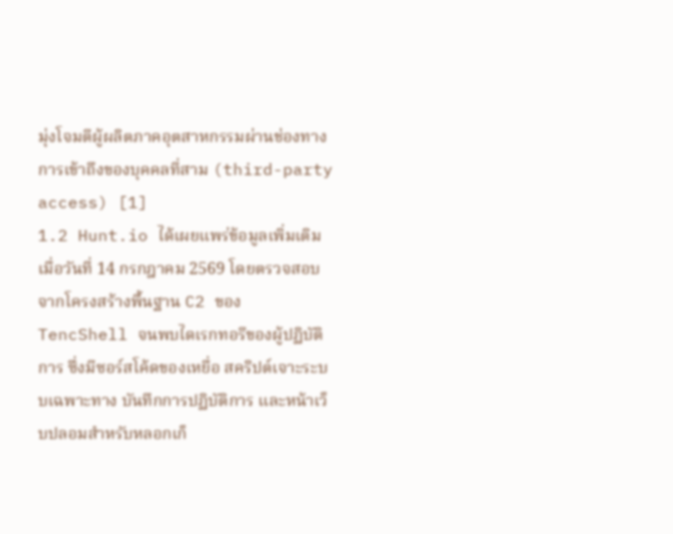มุ่งโจมตีผู้ผลิตภาคอุตสาหกรรมผ่านช่องทางการเข้าถึงของบุคคลที่สาม (third-party access) [1]
1.2 Hunt.io ได้เผยแพร่ข้อมูลเพิ่มเติมเมื่อวันที่ 14 กรกฎาคม 2569 โดยตรวจสอบจากโครงสร้างพื้นฐาน C2 ของ TencShell จนพบไดเรกทอรีของผู้ปฏิบัติการ ซึ่งมีซอร์สโค้ดของเหยื่อ สคริปต์เจาะระบบเฉพาะทาง บันทึกการปฏิบัติการ และหน้าเว็บปลอมสำหรับหลอกเก็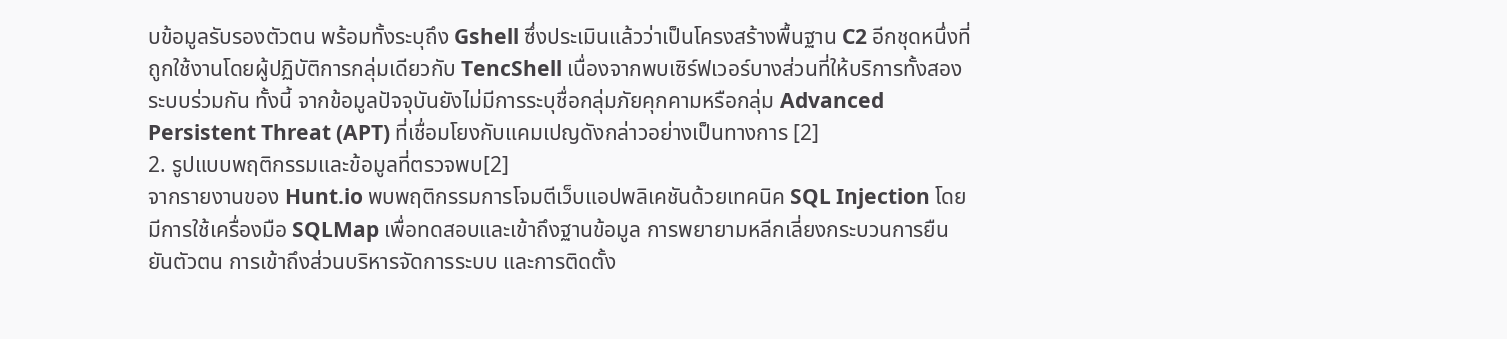บข้อมูลรับรองตัวตน พร้อมทั้งระบุถึง Gshell ซึ่งประเมินแล้วว่าเป็นโครงสร้างพื้นฐาน C2 อีกชุดหนึ่งที่ถูกใช้งานโดยผู้ปฏิบัติการกลุ่มเดียวกับ TencShell เนื่องจากพบเซิร์ฟเวอร์บางส่วนที่ให้บริการทั้งสองระบบร่วมกัน ทั้งนี้ จากข้อมูลปัจจุบันยังไม่มีการระบุชื่อกลุ่มภัยคุกคามหรือกลุ่ม Advanced Persistent Threat (APT) ที่เชื่อมโยงกับแคมเปญดังกล่าวอย่างเป็นทางการ [2]
2. รูปแบบพฤติกรรมและข้อมูลที่ตรวจพบ[2]
จากรายงานของ Hunt.io พบพฤติกรรมการโจมตีเว็บแอปพลิเคชันด้วยเทคนิค SQL Injection โดยมีการใช้เครื่องมือ SQLMap เพื่อทดสอบและเข้าถึงฐานข้อมูล การพยายามหลีกเลี่ยงกระบวนการยืนยันตัวตน การเข้าถึงส่วนบริหารจัดการระบบ และการติดตั้ง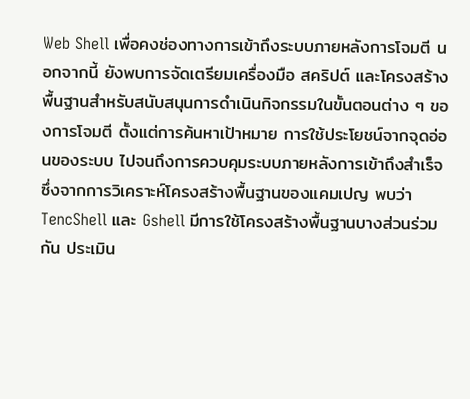Web Shell เพื่อคงช่องทางการเข้าถึงระบบภายหลังการโจมตี นอกจากนี้ ยังพบการจัดเตรียมเครื่องมือ สคริปต์ และโครงสร้างพื้นฐานสำหรับสนับสนุนการดำเนินกิจกรรมในขั้นตอนต่าง ๆ ของการโจมตี ตั้งแต่การค้นหาเป้าหมาย การใช้ประโยชน์จากจุดอ่อนของระบบ ไปจนถึงการควบคุมระบบภายหลังการเข้าถึงสำเร็จ ซึ่งจากการวิเคราะห์โครงสร้างพื้นฐานของแคมเปญ พบว่า TencShell และ Gshell มีการใช้โครงสร้างพื้นฐานบางส่วนร่วมกัน ประเมิน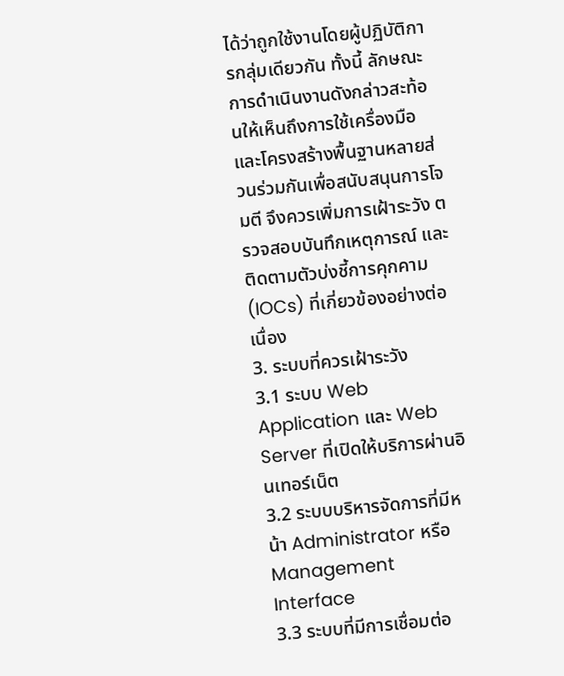ได้ว่าถูกใช้งานโดยผู้ปฏิบัติการกลุ่มเดียวกัน ทั้งนี้ ลักษณะการดำเนินงานดังกล่าวสะท้อนให้เห็นถึงการใช้เครื่องมือและโครงสร้างพื้นฐานหลายส่วนร่วมกันเพื่อสนับสนุนการโจมตี จึงควรเพิ่มการเฝ้าระวัง ตรวจสอบบันทึกเหตุการณ์ และติดตามตัวบ่งชี้การคุกคาม (IOCs) ที่เกี่ยวข้องอย่างต่อเนื่อง
3. ระบบที่ควรเฝ้าระวัง
3.1 ระบบ Web Application และ Web Server ที่เปิดให้บริการผ่านอินเทอร์เน็ต
3.2 ระบบบริหารจัดการที่มีหน้า Administrator หรือ Management Interface
3.3 ระบบที่มีการเชื่อมต่อ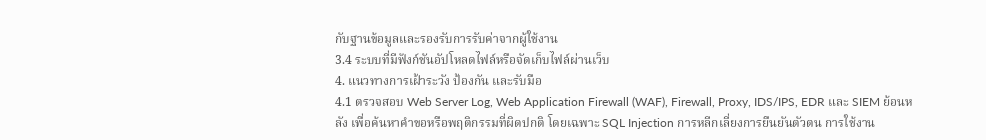กับฐานข้อมูลและรองรับการรับค่าจากผู้ใช้งาน
3.4 ระบบที่มีฟังก์ชันอัปโหลดไฟล์หรือจัดเก็บไฟล์ผ่านเว็บ
4. แนวทางการเฝ้าระวัง ป้องกัน และรับมือ
4.1 ตรวจสอบ Web Server Log, Web Application Firewall (WAF), Firewall, Proxy, IDS/IPS, EDR และ SIEM ย้อนหลัง เพื่อค้นหาคำขอหรือพฤติกรรมที่ผิดปกติ โดยเฉพาะ SQL Injection การหลีกเลี่ยงการยืนยันตัวตน การใช้งาน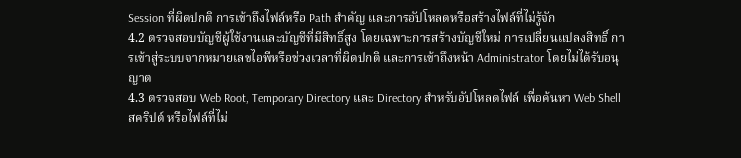Session ที่ผิดปกติ การเข้าถึงไฟล์หรือ Path สำคัญ และการอัปโหลดหรือสร้างไฟล์ที่ไม่รู้จัก
4.2 ตรวจสอบบัญชีผู้ใช้งานและบัญชีที่มีสิทธิ์สูง โดยเฉพาะการสร้างบัญชีใหม่ การเปลี่ยนแปลงสิทธิ์ การเข้าสู่ระบบจากหมายเลขไอพีหรือช่วงเวลาที่ผิดปกติ และการเข้าถึงหน้า Administrator โดยไม่ได้รับอนุญาต
4.3 ตรวจสอบ Web Root, Temporary Directory และ Directory สำหรับอัปโหลดไฟล์ เพื่อค้นหา Web Shell สคริปต์ หรือไฟล์ที่ไม่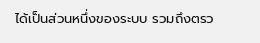ได้เป็นส่วนหนึ่งของระบบ รวมถึงตรว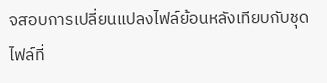จสอบการเปลี่ยนแปลงไฟล์ย้อนหลังเทียบกับชุดไฟล์ที่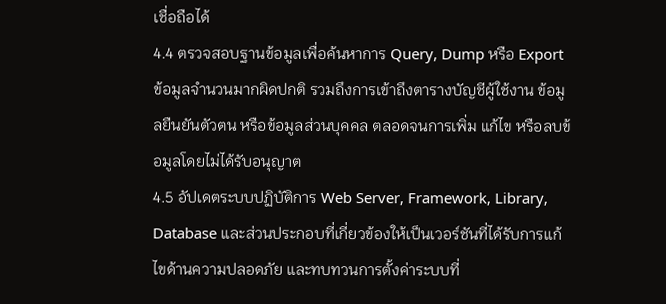เชื่อถือได้
4.4 ตรวจสอบฐานข้อมูลเพื่อค้นหาการ Query, Dump หรือ Export ข้อมูลจำนวนมากผิดปกติ รวมถึงการเข้าถึงตารางบัญชีผู้ใช้งาน ข้อมูลยืนยันตัวตน หรือข้อมูลส่วนบุคคล ตลอดจนการเพิ่ม แก้ไข หรือลบข้อมูลโดยไม่ได้รับอนุญาต
4.5 อัปเดตระบบปฏิบัติการ Web Server, Framework, Library, Database และส่วนประกอบที่เกี่ยวข้องให้เป็นเวอร์ชันที่ได้รับการแก้ไขด้านความปลอดภัย และทบทวนการตั้งค่าระบบที่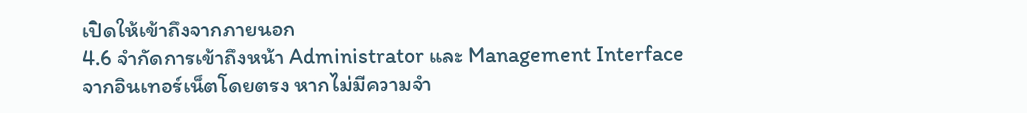เปิดให้เข้าถึงจากภายนอก
4.6 จำกัดการเข้าถึงหน้า Administrator และ Management Interface จากอินเทอร์เน็ตโดยตรง หากไม่มีความจำ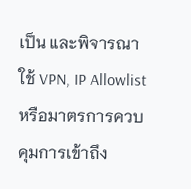เป็น และพิจารณาใช้ VPN, IP Allowlist หรือมาตรการควบคุมการเข้าถึง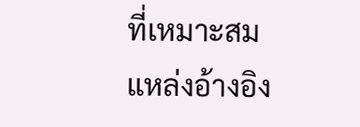ที่เหมาะสม
แหล่งอ้างอิง